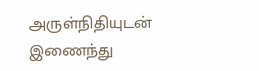அருள்நிதியுடன் இணைந்து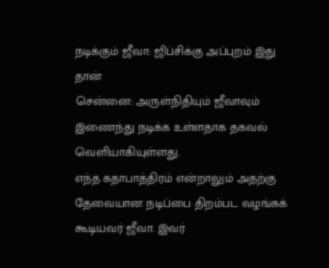நடிக்கும் ஜீவா: ஜிப்சிக்கு அப்புறம் இது தான்
சென்னை: அருள்நிதியும் ஜீவாவும் இணைந்து நடிக்க உள்ளதாக தகவல் வெளியாகியுள்ளது.
எந்த கதாபாத்திரம் என்றாலும் அதற்கு தேவையான நடிப்பை திறம்பட வழங்கக் கூடியவர் ஜீவா. இவர்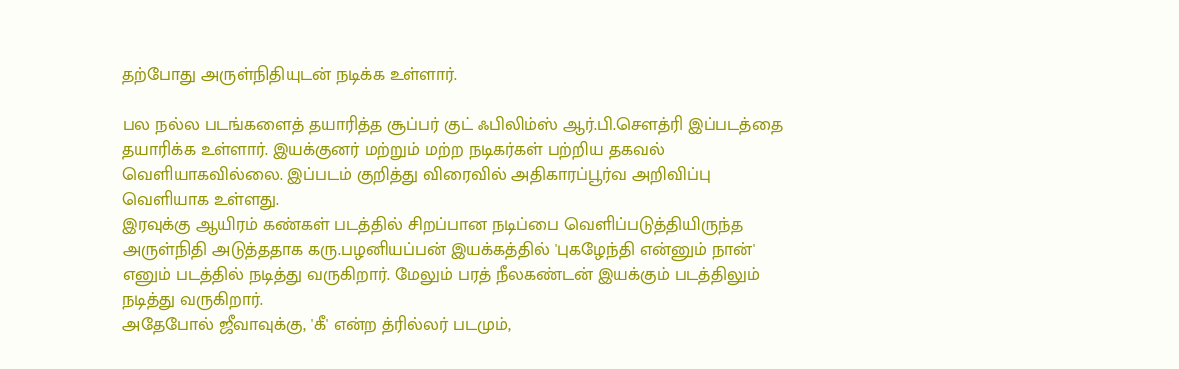தற்போது அருள்நிதியுடன் நடிக்க உள்ளார்.

பல நல்ல படங்களைத் தயாரித்த சூப்பர் குட் ஃபிலிம்ஸ் ஆர்.பி.சௌத்ரி இப்படத்தை தயாரிக்க உள்ளார். இயக்குனர் மற்றும் மற்ற நடிகர்கள் பற்றிய தகவல் வெளியாகவில்லை. இப்படம் குறித்து விரைவில் அதிகாரப்பூர்வ அறிவிப்பு வெளியாக உள்ளது.
இரவுக்கு ஆயிரம் கண்கள் படத்தில் சிறப்பான நடிப்பை வெளிப்படுத்தியிருந்த அருள்நிதி அடுத்ததாக கரு.பழனியப்பன் இயக்கத்தில் 'புகழேந்தி என்னும் நான்' எனும் படத்தில் நடித்து வருகிறார். மேலும் பரத் நீலகண்டன் இயக்கும் படத்திலும் நடித்து வருகிறார்.
அதேபோல் ஜீவாவுக்கு, 'கீ' என்ற த்ரில்லர் படமும்,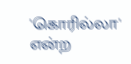'கொரில்லா' என்ற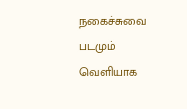நகைச்சுவை படமும் வெளியாக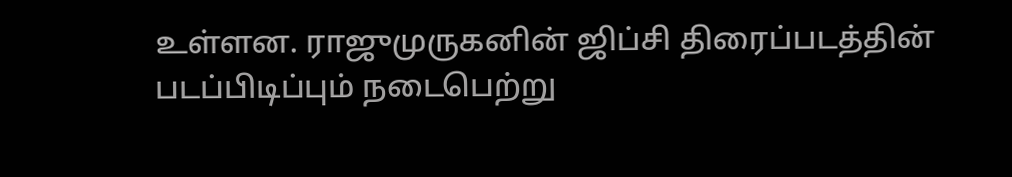உள்ளன. ராஜுமுருகனின் ஜிப்சி திரைப்படத்தின் படப்பிடிப்பும் நடைபெற்று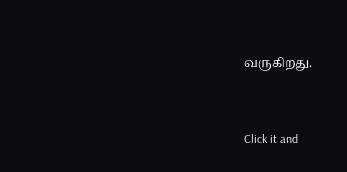வருகிறது.


Click it and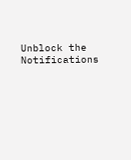Unblock the Notifications